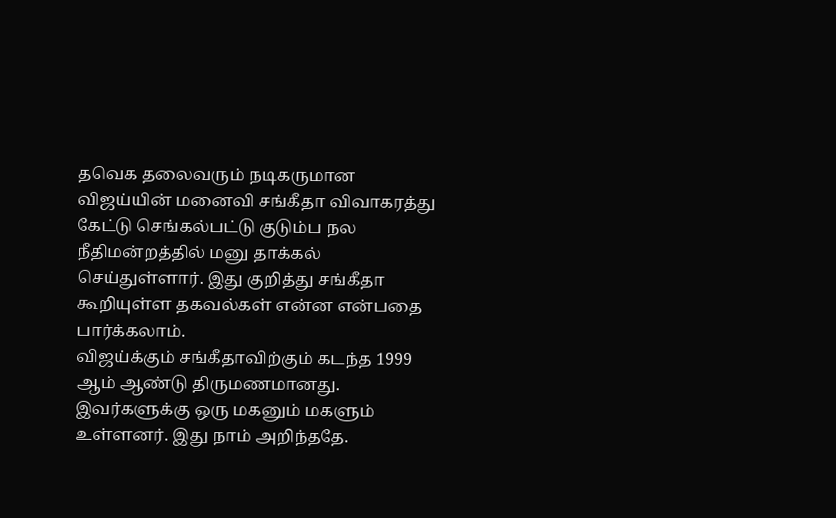தவெக தலைவரும் நடிகருமான விஜய்யின் மனைவி சங்கீதா விவாகரத்து கேட்டு செங்கல்பட்டு குடும்ப நல நீதிமன்றத்தில் மனு தாக்கல் செய்துள்ளார். இது குறித்து சங்கீதா கூறியுள்ள தகவல்கள் என்ன என்பதை பார்க்கலாம்.
விஜய்க்கும் சங்கீதாவிற்கும் கடந்த 1999 ஆம் ஆண்டு திருமணமானது. இவர்களுக்கு ஒரு மகனும் மகளும் உள்ளனர். இது நாம் அறிந்ததே.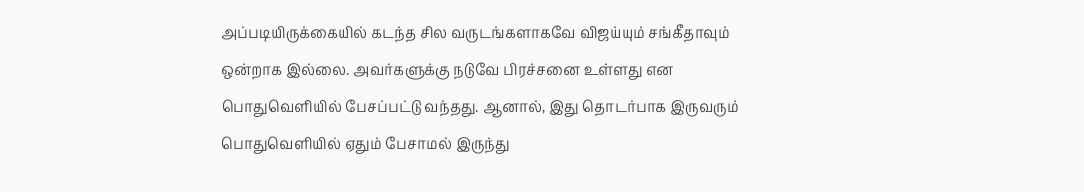அப்படியிருக்கையில் கடந்த சில வருடங்களாகவே விஜய்யும் சங்கீதாவும் ஒன்றாக இல்லை. அவர்களுக்கு நடுவே பிரச்சனை உள்ளது என பொதுவெளியில் பேசப்பட்டு வந்தது. ஆனால், இது தொடர்பாக இருவரும் பொதுவெளியில் ஏதும் பேசாமல் இருந்து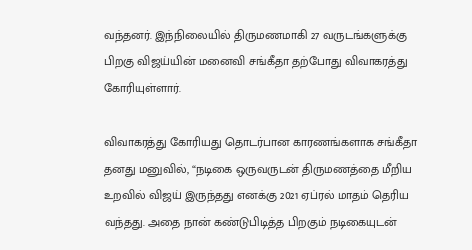வந்தனர். இந்நிலையில் திருமணமாகி 27 வருடங்களுக்கு பிறகு விஜய்யின் மனைவி சங்கீதா தற்போது விவாகரத்து கோரியுள்ளார்.

விவாகரத்து கோரியது தொடர்பான காரணங்களாக சங்கீதா தனது மனுவில், “நடிகை ஒருவருடன் திருமணத்தை மீறிய உறவில் விஜய் இருந்தது எனக்கு 2021 ஏப்ரல் மாதம் தெரிய வந்தது. அதை நான் கண்டுபிடித்த பிறகும் நடிகையுடன்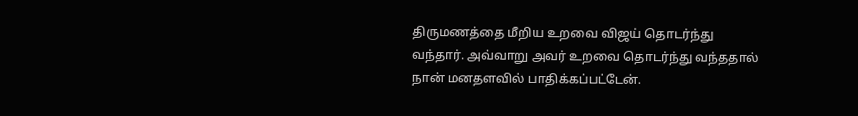திருமணத்தை மீறிய உறவை விஜய் தொடர்ந்து வந்தார். அவ்வாறு அவர் உறவை தொடர்ந்து வந்ததால் நான் மனதளவில் பாதிக்கப்பட்டேன்.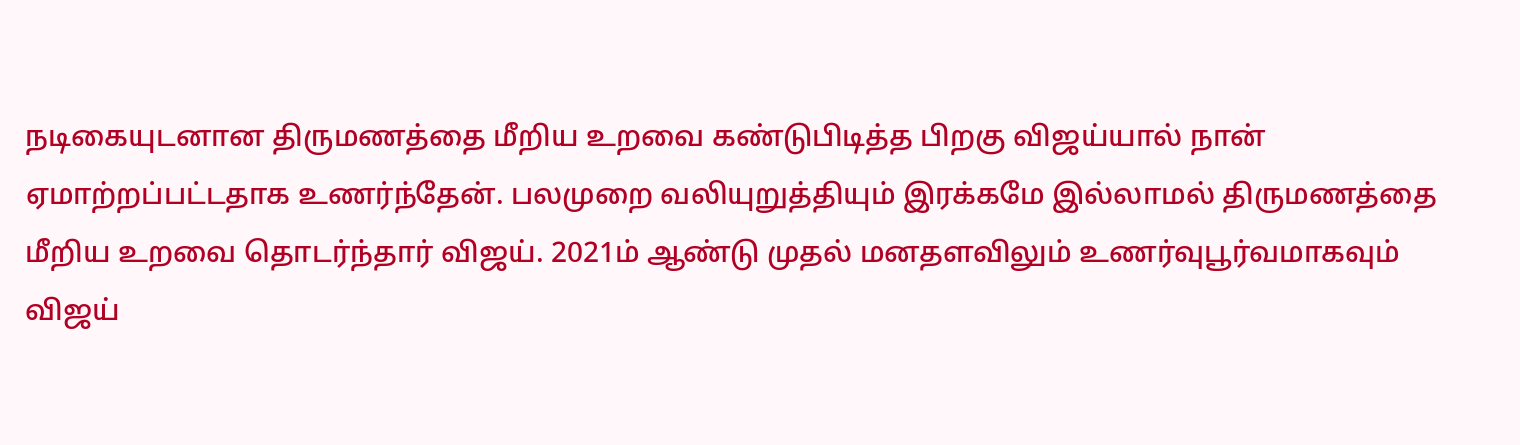நடிகையுடனான திருமணத்தை மீறிய உறவை கண்டுபிடித்த பிறகு விஜய்யால் நான் ஏமாற்றப்பட்டதாக உணர்ந்தேன். பலமுறை வலியுறுத்தியும் இரக்கமே இல்லாமல் திருமணத்தை மீறிய உறவை தொடர்ந்தார் விஜய். 2021ம் ஆண்டு முதல் மனதளவிலும் உணர்வுபூர்வமாகவும் விஜய்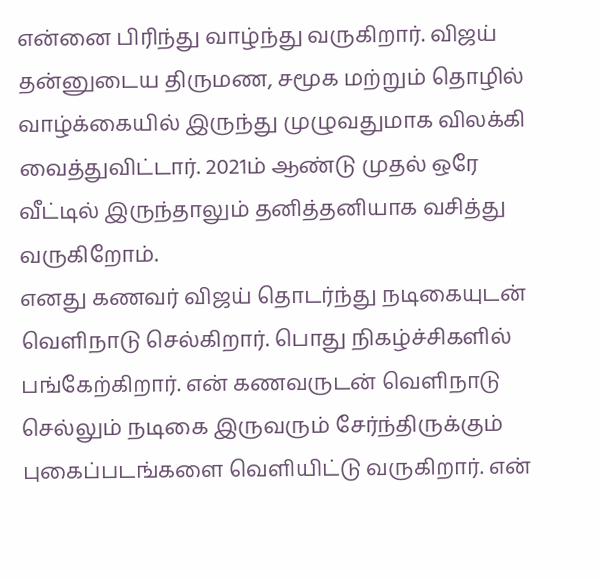என்னை பிரிந்து வாழ்ந்து வருகிறார். விஜய் தன்னுடைய திருமண, சமூக மற்றும் தொழில் வாழ்க்கையில் இருந்து முழுவதுமாக விலக்கி வைத்துவிட்டார். 2021ம் ஆண்டு முதல் ஒரே வீட்டில் இருந்தாலும் தனித்தனியாக வசித்து வருகிறோம்.
எனது கணவர் விஜய் தொடர்ந்து நடிகையுடன் வெளிநாடு செல்கிறார். பொது நிகழ்ச்சிகளில் பங்கேற்கிறார். என் கணவருடன் வெளிநாடு செல்லும் நடிகை இருவரும் சேர்ந்திருக்கும் புகைப்படங்களை வெளியிட்டு வருகிறார். என்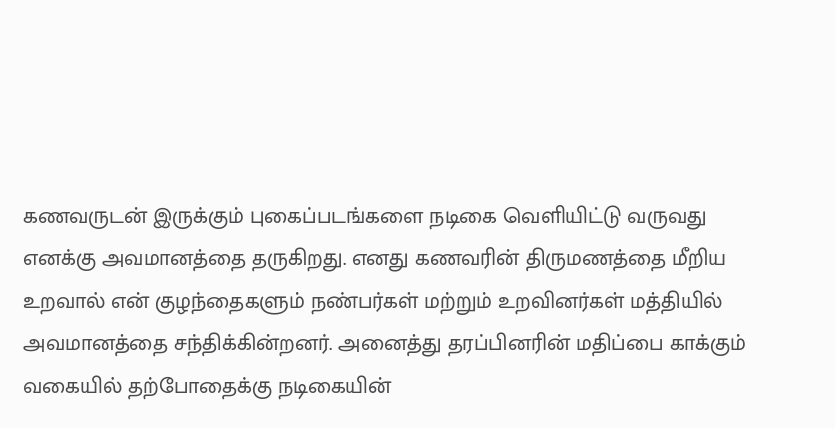கணவருடன் இருக்கும் புகைப்படங்களை நடிகை வெளியிட்டு வருவது எனக்கு அவமானத்தை தருகிறது. எனது கணவரின் திருமணத்தை மீறிய உறவால் என் குழந்தைகளும் நண்பர்கள் மற்றும் உறவினர்கள் மத்தியில் அவமானத்தை சந்திக்கின்றனர். அனைத்து தரப்பினரின் மதிப்பை காக்கும் வகையில் தற்போதைக்கு நடிகையின்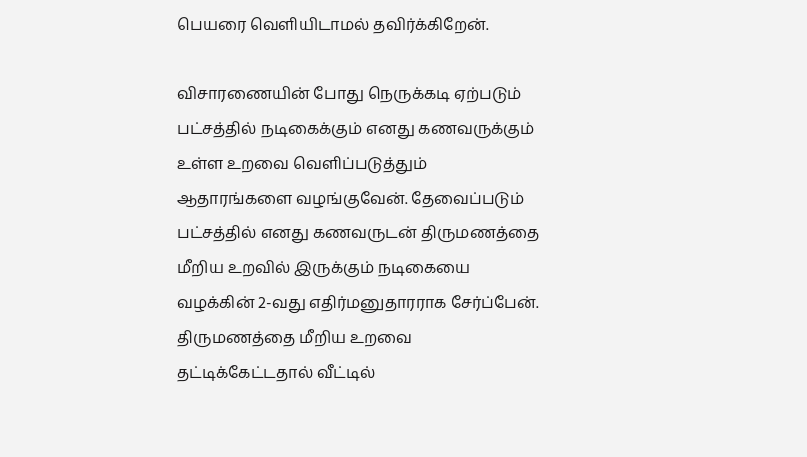பெயரை வெளியிடாமல் தவிர்க்கிறேன்.

விசாரணையின் போது நெருக்கடி ஏற்படும் பட்சத்தில் நடிகைக்கும் எனது கணவருக்கும் உள்ள உறவை வெளிப்படுத்தும் ஆதாரங்களை வழங்குவேன். தேவைப்படும் பட்சத்தில் எனது கணவருடன் திருமணத்தை மீறிய உறவில் இருக்கும் நடிகையை வழக்கின் 2-வது எதிர்மனுதாரராக சேர்ப்பேன். திருமணத்தை மீறிய உறவை தட்டிக்கேட்டதால் வீட்டில்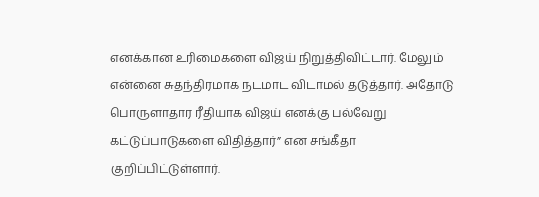எனக்கான உரிமைகளை விஜய் நிறுத்திவிட்டார். மேலும் என்னை சுதந்திரமாக நடமாட விடாமல் தடுத்தார். அதோடு பொருளாதார ரீதியாக விஜய் எனக்கு பல்வேறு கட்டுப்பாடுகளை விதித்தார்” என சங்கீதா குறிப்பிட்டுள்ளார்.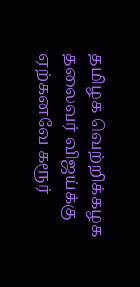தமிழக வெற்றிக்கழக தலைவர் விஜய்க்கு ஏற்கனவே கரூர்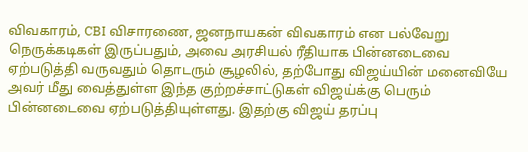விவகாரம், CBI விசாரணை, ஜனநாயகன் விவகாரம் என பல்வேறு நெருக்கடிகள் இருப்பதும், அவை அரசியல் ரீதியாக பின்னடைவை ஏற்படுத்தி வருவதும் தொடரும் சூழலில், தற்போது விஜய்யின் மனைவியே அவர் மீது வைத்துள்ள இந்த குற்றச்சாட்டுகள் விஜய்க்கு பெரும் பின்னடைவை ஏற்படுத்தியுள்ளது. இதற்கு விஜய் தரப்பு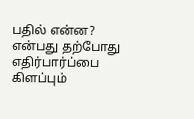பதில் என்ன? என்பது தற்போது எதிர்பார்ப்பை கிளப்பும்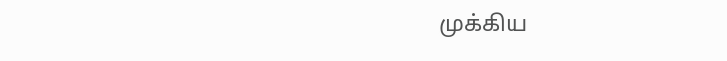முக்கிய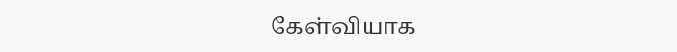கேள்வியாக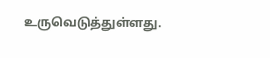உருவெடுத்துள்ளது.